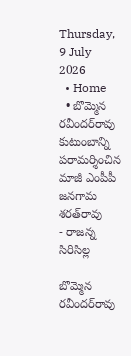Thursday, 9 July 2026
  • Home
  • బొమ్మెన రవీందర్‌రావు కుటుంబాన్ని పరామర్శించిన మాజీ ఎంపీపీ జనగామ శరత్‌రావు
- రాజన్న సిరిసిల్ల

బొమ్మెన రవీందర్‌రావు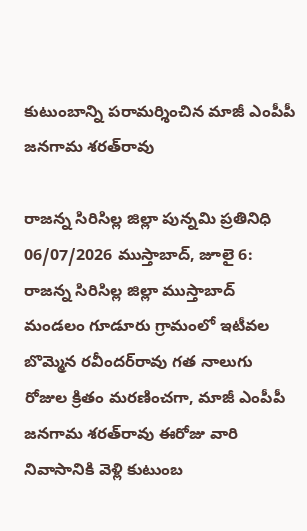కుటుంబాన్ని పరామర్శించిన మాజీ ఎంపీపీ జనగామ శరత్‌రావు

రాజన్న సిరిసిల్ల జిల్లా పున్నమి ప్రతినిధి 06/07/2026 ముస్తాబాద్, జూలై 6: రాజన్న సిరిసిల్ల జిల్లా ముస్తాబాద్ మండలం గూడూరు గ్రామంలో ఇటీవల బొమ్మెన రవీందర్‌రావు గత నాలుగు రోజుల క్రితం మరణించగా, మాజీ ఎంపీపీ జనగామ శరత్‌రావు ఈరోజు వారి నివాసానికి వెళ్లి కుటుంబ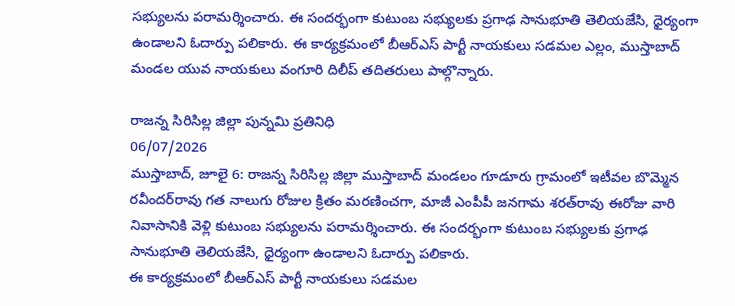సభ్యులను పరామర్శించారు. ఈ సందర్భంగా కుటుంబ సభ్యులకు ప్రగాఢ సానుభూతి తెలియజేసి, ధైర్యంగా ఉండాలని ఓదార్పు పలికారు. ఈ కార్యక్రమంలో బీఆర్ఎస్ పార్టీ నాయకులు సడమల ఎల్లం, ముస్తాబాద్ మండల యువ నాయకులు వంగూరి దిలీప్ తదితరులు పాల్గొన్నారు.

రాజన్న సిరిసిల్ల జిల్లా పున్నమి ప్రతినిధి
06/07/2026
ముస్తాబాద్, జూలై 6: రాజన్న సిరిసిల్ల జిల్లా ముస్తాబాద్ మండలం గూడూరు గ్రామంలో ఇటీవల బొమ్మెన రవీందర్‌రావు గత నాలుగు రోజుల క్రితం మరణించగా, మాజీ ఎంపీపీ జనగామ శరత్‌రావు ఈరోజు వారి నివాసానికి వెళ్లి కుటుంబ సభ్యులను పరామర్శించారు. ఈ సందర్భంగా కుటుంబ సభ్యులకు ప్రగాఢ సానుభూతి తెలియజేసి, ధైర్యంగా ఉండాలని ఓదార్పు పలికారు.
ఈ కార్యక్రమంలో బీఆర్ఎస్ పార్టీ నాయకులు సడమల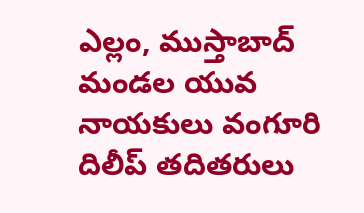ఎల్లం, ముస్తాబాద్ మండల యువ నాయకులు వంగూరి దిలీప్ తదితరులు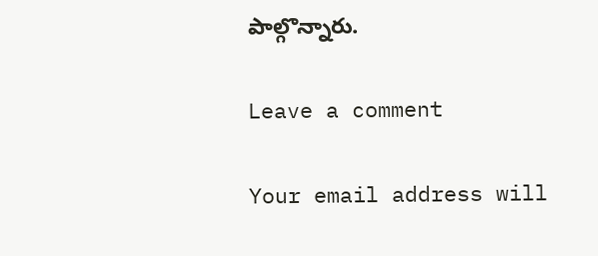పాల్గొన్నారు.

Leave a comment

Your email address will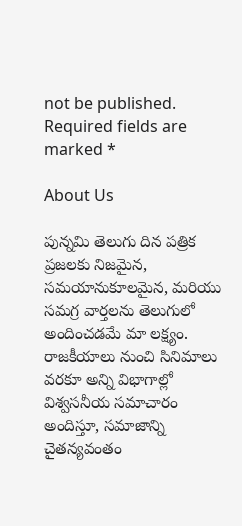not be published. Required fields are marked *

About Us

పున్నమి తెలుగు దిన పత్రిక ప్రజలకు నిజమైన, సమయానుకూలమైన, మరియు సమగ్ర వార్తలను తెలుగులో అందించడమే మా లక్ష్యం.
రాజకీయాలు నుంచి సినిమాలు వరకూ అన్ని విభాగాల్లో విశ్వసనీయ సమాచారం అందిస్తూ, సమాజాన్ని చైతన్యవంతం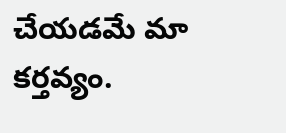చేయడమే మా కర్తవ్యం.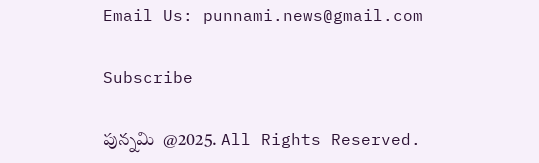Email Us: punnami.news@gmail.com

Subscribe

పున్నమి  @2025. All Rights Reserved.